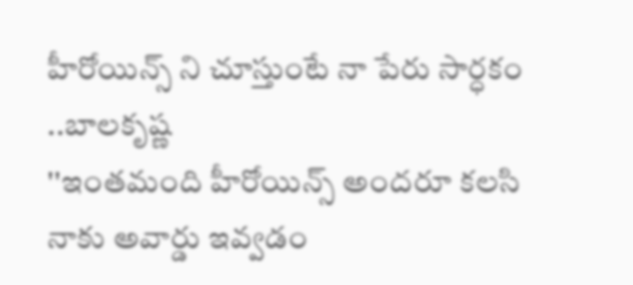హీరోయిన్స్ ని చూస్తుంటే నా పేరు సార్ధకం ..బాలకృష్ణ
''ఇంతమంది హీరోయిన్స్ అందరూ కలసి నాకు అవార్డు ఇవ్వడం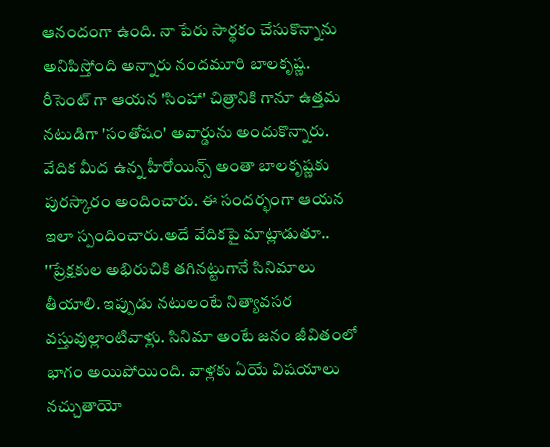ఆనందంగా ఉంది. నా పేరు సార్థకం చేసుకొన్నాను అనిపిస్తోంది అన్నారు నందమూరి బాలకృష్ణ. రీసెంట్ గా ఆయన 'సింహా' చిత్రానికి గానూ ఉత్తమ నటుడిగా 'సంతోషం' అవార్డును అందుకొన్నారు. వేదిక మీద ఉన్న హీరోయిన్స్ అంతా బాలకృష్ణకు పురస్కారం అందించారు. ఈ సందర్భంగా ఆయన ఇలా స్పందించారు.అదే వేదికపై మాట్లాడుతూ.. ''ప్రేక్షకుల అభిరుచికి తగినట్టుగానే సినిమాలు తీయాలి. ఇప్పుడు నటులంటే నిత్యావసర వస్తువుల్లాంటివాళ్లు. సినిమా అంటే జనం జీవితంలో భాగం అయిపోయింది. వాళ్లకు ఏయే విషయాలు నచ్చుతాయో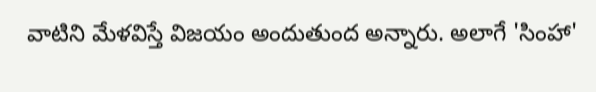వాటిని మేళవిస్తే విజయం అందుతుంద అన్నారు. అలాగే 'సింహా'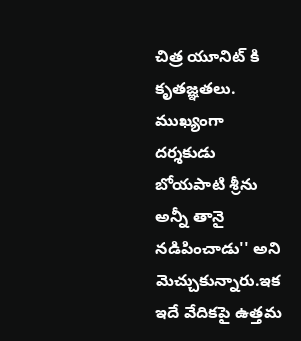చిత్ర యూనిట్ కి కృతజ్ఞతలు. ముఖ్యంగా దర్శకుడు బోయపాటి శ్రీను అన్నీ తానై నడిపించాడు'' అని మెచ్చుకున్నారు.ఇక ఇదే వేదికపై ఉత్తమ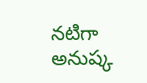నటిగా అనుష్క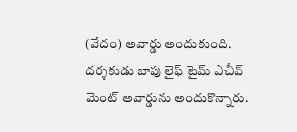(వేదం) అవార్డు అందుకుంది. దర్శకుడు బాపు లైఫ్ టైమ్ ఎచీవ్ మెంట్ అవార్డును అందుకొన్నారు.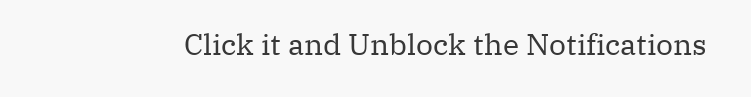Click it and Unblock the Notifications